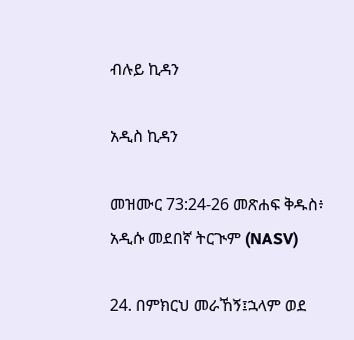ብሉይ ኪዳን

አዲስ ኪዳን

መዝሙር 73:24-26 መጽሐፍ ቅዱስ፥ አዲሱ መደበኛ ትርጒም (NASV)

24. በምክርህ መራኸኝ፤ኋላም ወደ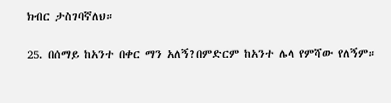ክብር ታስገባኛለህ።

25. በሰማይ ከአንተ በቀር ማን አለኝ?በምድርም ከአንተ ሌላ የምሻው የለኝም።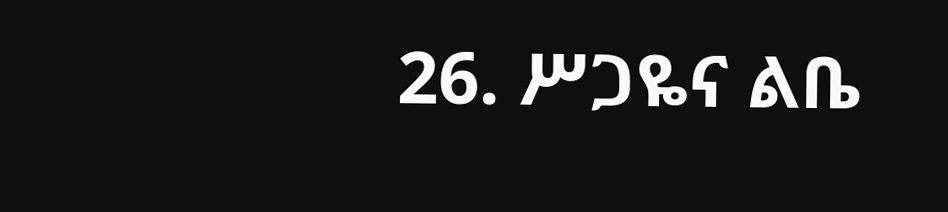26. ሥጋዬና ልቤ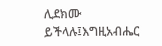ሊደክሙ ይችላሉ፤እግዚአብሔር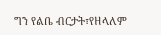ግን የልቤ ብርታት፣የዘላለም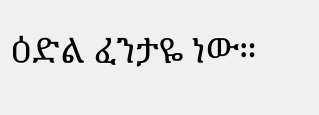ዕድል ፈንታዬ ነው።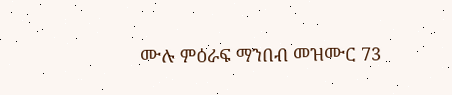ሙሉ ምዕራፍ ማንበብ መዝሙር 73